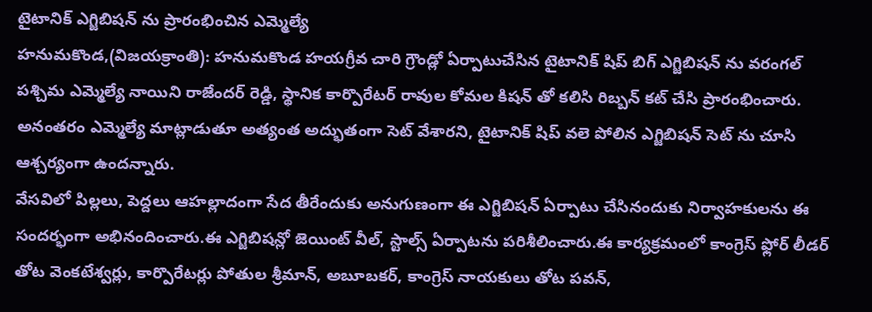టైటానిక్ ఎగ్జిబిషన్ ను ప్రారంభించిన ఎమ్మెల్యే
హనుమకొండ,(విజయక్రాంతి): హనుమకొండ హయగ్రీవ చారి గ్రౌండ్లో ఏర్పాటుచేసిన టైటానిక్ షిప్ బిగ్ ఎగ్జిబిషన్ ను వరంగల్ పశ్చిమ ఎమ్మెల్యే నాయిని రాజేందర్ రెడ్డి, స్థానిక కార్పొరేటర్ రావుల కోమల కిషన్ తో కలిసి రిబ్బన్ కట్ చేసి ప్రారంభించారు. అనంతరం ఎమ్మెల్యే మాట్లాడుతూ అత్యంత అద్భుతంగా సెట్ వేశారని, టైటానిక్ షిప్ వలె పోలిన ఎగ్జిబిషన్ సెట్ ను చూసి ఆశ్చర్యంగా ఉందన్నారు.
వేసవిలో పిల్లలు, పెద్దలు ఆహల్లాదంగా సేద తీరేందుకు అనుగుణంగా ఈ ఎగ్జిబిషన్ ఏర్పాటు చేసినందుకు నిర్వాహకులను ఈ సందర్భంగా అభినందించారు.ఈ ఎగ్జిబిషన్లో జెయింట్ వీల్, స్టాల్స్ ఏర్పాటను పరిశీలించారు.ఈ కార్యక్రమంలో కాంగ్రెస్ ఫ్లోర్ లీడర్ తోట వెంకటేశ్వర్లు, కార్పొరేటర్లు పోతుల శ్రీమాన్, అబూబకర్, కాంగ్రెస్ నాయకులు తోట పవన్,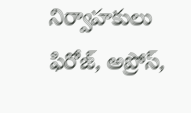నిర్వాహకులు ఫిరోజ్, అప్రోస్,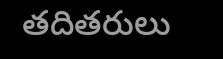తదితరులు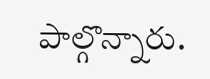పాల్గొన్నారు.